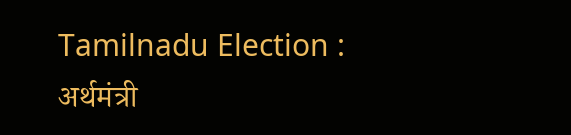Tamilnadu Election : अर्थमंत्री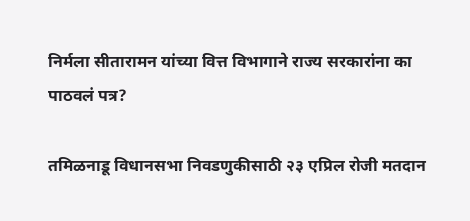निर्मला सीतारामन यांच्या वित्त विभागाने राज्य सरकारांना का पाठवलं पत्र?

तमिळनाडू विधानसभा निवडणुकीसाठी २३ एप्रिल रोजी मतदान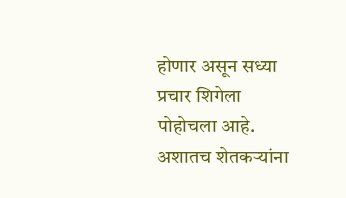होणार असून सध्या प्रचार शिगेला पोहोचला आहे. अशातच शेतकऱ्यांना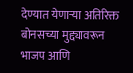देण्यात येणाऱ्या अतिरिक्त बोनसच्या मुद्द्यावरून भाजप आणि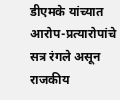डीएमके यांच्यात आरोप-प्रत्यारोपांचे सत्र रंगले असून राजकीय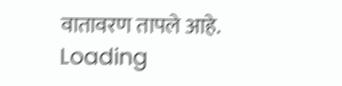वातावरण तापले आहे.
Loading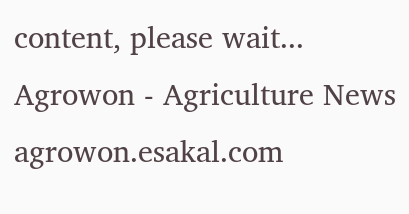content, please wait...
Agrowon - Agriculture News
agrowon.esakal.com